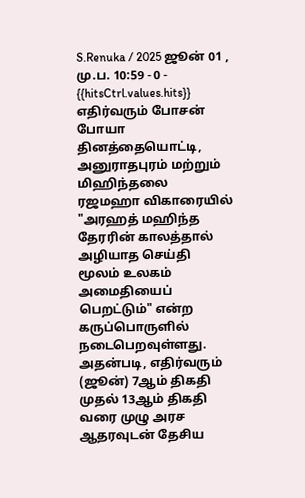S.Renuka / 2025 ஜூன் 01 , மு.ப. 10:59 - 0 - {{hitsCtrl.values.hits}}
எதிர்வரும் போசன் போயா தினத்தையொட்டி, அனுராதபுரம் மற்றும் மிஹிந்தலை ரஜமஹா விகாரையில் "அரஹத் மஹிந்த தேரரின் காலத்தால் அழியாத செய்தி மூலம் உலகம் அமைதியைப் பெறட்டும்" என்ற கருப்பொருளில் நடைபெறவுள்ளது.
அதன்படி, எதிர்வரும் (ஜூன்) 7ஆம் திகதி முதல் 13ஆம் திகதி வரை முழு அரச ஆதரவுடன் தேசிய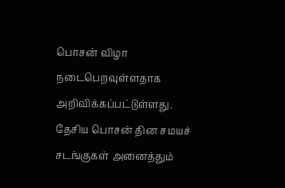பொசன் விழா நடைபெறவுள்ளதாக அறிவிக்கப்பட்டுள்ளது.
தேசிய பொசன் தின சமயச் சடங்குகள் அனைத்தும்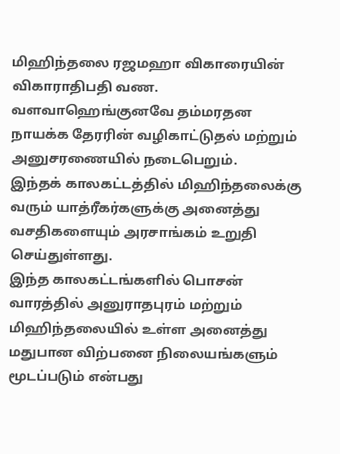மிஹிந்தலை ரஜமஹா விகாரையின் விகாராதிபதி வண. வளவாஹெங்குனவே தம்மரதன நாயக்க தேரரின் வழிகாட்டுதல் மற்றும் அனுசரணையில் நடைபெறும்.
இந்தக் காலகட்டத்தில் மிஹிந்தலைக்கு வரும் யாத்ரீகர்களுக்கு அனைத்து வசதிகளையும் அரசாங்கம் உறுதி செய்துள்ளது.
இந்த காலகட்டங்களில் பொசன் வாரத்தில் அனுராதபுரம் மற்றும் மிஹிந்தலையில் உள்ள அனைத்து மதுபான விற்பனை நிலையங்களும் மூடப்படும் என்பது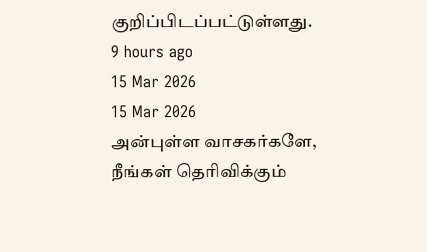குறிப்பிடப்பட்டுள்ளது.
9 hours ago
15 Mar 2026
15 Mar 2026
அன்புள்ள வாசகர்களே,
நீங்கள் தெரிவிக்கும்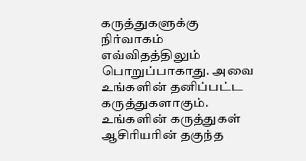கருத்துகளுக்கு நிர்வாகம் எவ்விதத்திலும் பொறுப்பாகாது. அவை உங்களின் தனிப்பட்ட கருத்துகளாகும். உங்களின் கருத்துகள் ஆசிரியரின் தகுந்த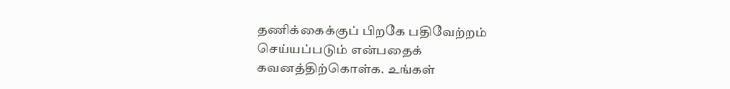தணிக்கைக்குப் பிறகே பதிவேற்றம் செய்யப்படும் என்பதைக் கவனத்திற்கொள்க. உங்கள்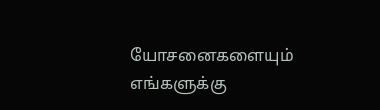யோசனைகளையும் எங்களுக்கு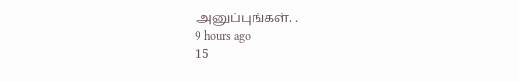அனுப்புங்கள். .
9 hours ago
15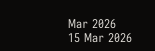Mar 2026
15 Mar 2026